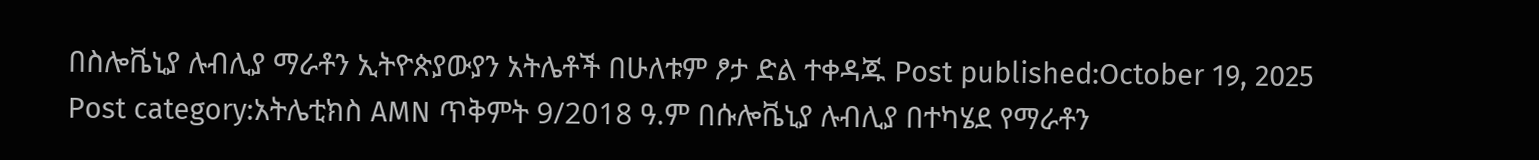በስሎቬኒያ ሉብሊያ ማራቶን ኢትዮጵያውያን አትሌቶች በሁለቱም ፆታ ድል ተቀዳጁ Post published:October 19, 2025 Post category:አትሌቲክስ AMN ጥቅምት 9/2018 ዓ.ም በሱሎቬኒያ ሉብሊያ በተካሄደ የማራቶን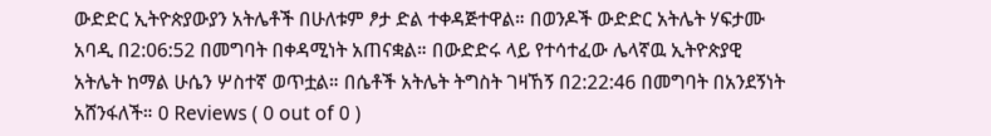ውድድር ኢትዮጵያውያን አትሌቶች በሁለቱም ፆታ ድል ተቀዳጅተዋል። በወንዶች ውድድር አትሌት ሃፍታሙ አባዲ በ2:06:52 በመግባት በቀዳሚነት አጠናቋል። በውድድሩ ላይ የተሳተፈው ሌላኛዉ ኢትዮጵያዊ አትሌት ከማል ሁሴን ሦስተኛ ወጥቷል። በሴቶች አትሌት ትግስት ገዛኸኝ በ2:22:46 በመግባት በአንደኝነት አሸንፋለች። 0 Reviews ( 0 out of 0 )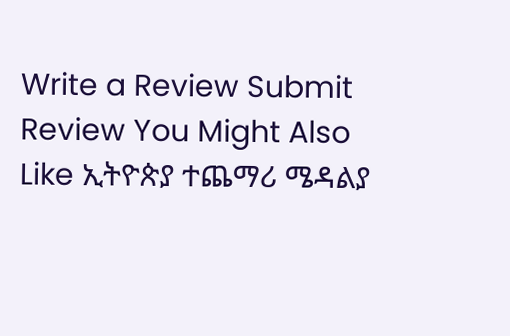Write a Review Submit Review You Might Also Like ኢትዮጵያ ተጨማሪ ሜዳልያ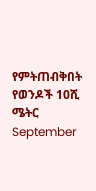የምትጠብቅበት የወንዶች 10ሺ ሜትር September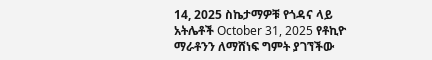14, 2025 ስኬታማዎቹ የጎዳና ላይ አትሌቶች October 31, 2025 የቶኪዮ ማራቶንን ለማሸነፍ ግምት ያገኘችው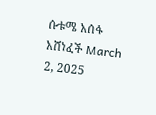ሱቱሜ አሰፋ አሸነፈች March 2, 2025